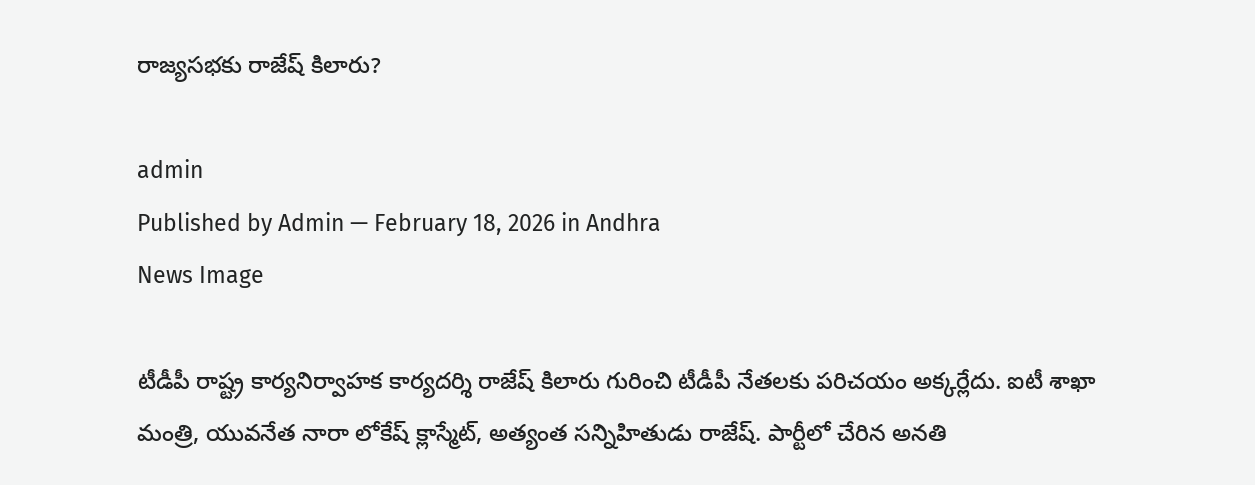రాజ్యసభకు రాజేష్ కిలారు?

admin
Published by Admin — February 18, 2026 in Andhra
News Image

టీడీపీ రాష్ట్ర కార్యనిర్వాహక కార్యదర్శి రాజేష్ కిలారు గురించి టీడీపీ నేతలకు పరిచయం అక్కర్లేదు. ఐటీ శాఖా మంత్రి, యువనేత నారా లోకేష్ క్లాస్మేట్, అత్యంత సన్నిహితుడు రాజేష్. పార్టీలో చేరిన అనతి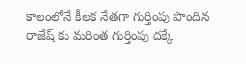కాలంలోనే కీలక నేతగా గుర్తింపు పొందిన రాజేష్ కు మరింత గుర్తింపు దక్కే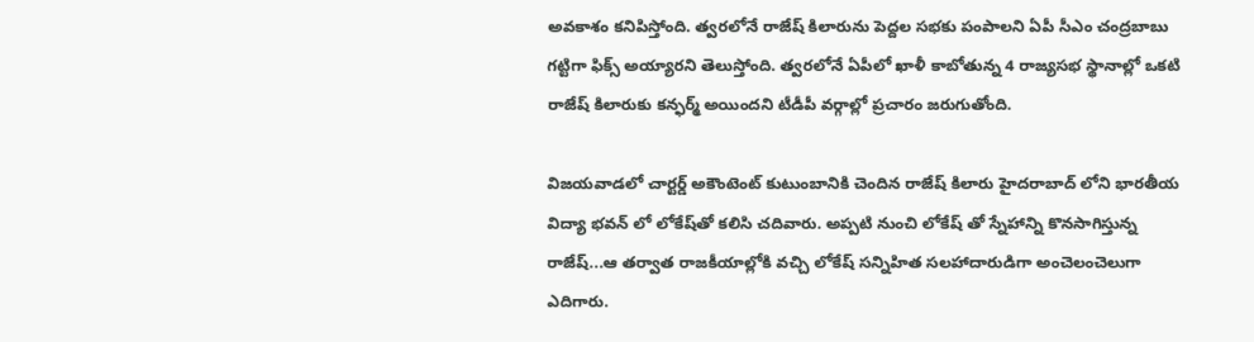అవకాశం కనిపిస్తోంది. త్వరలోనే రాజేష్ కిలారును పెద్దల సభకు పంపాలని ఏపీ సీఎం చంద్రబాబు గట్టిగా ఫిక్స్ అయ్యారని తెలుస్తోంది. త్వరలోనే ఏపీలో ఖాళీ కాబోతున్న 4 రాజ్యసభ స్థానాల్లో ఒకటి రాజేష్ కిలారుకు కన్ఫర్మ్ అయిందని టీడీపీ వర్గాల్లో ప్రచారం జరుగుతోంది.

విజయవాడలో చార్టర్డ్ అకౌంటెంట్ కుటుంబానికి చెందిన రాజేష్ కిలారు హైదరాబాద్ లోని భారతీయ విద్యా భవన్ లో లోకేష్‌తో కలిసి చదివారు. అప్పటి నుంచి లోకేష్ తో స్నేహాన్ని కొనసాగిస్తున్న రాజేష్...ఆ తర్వాత రాజకీయాల్లోకి వచ్చి లోకేష్ సన్నిహిత సలహాదారుడిగా అంచెలంచెలుగా ఎదిగారు.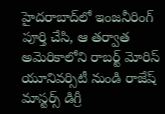హైదరాబాద్‌లో ఇంజనీరింగ్ పూర్తి చేసి, ఆ తర్వాత అమెరికాలోని రాబర్ట్ మోరిస్ యూనివర్సిటీ నుండి రాజేష్ మాస్టర్స్ డిగ్రీ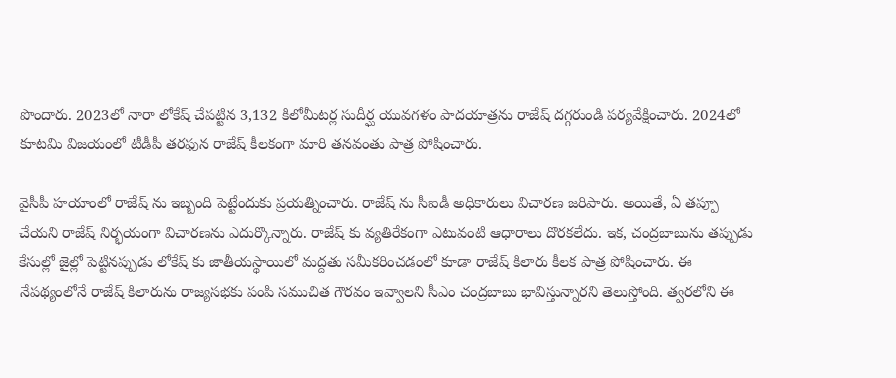పొందారు. 2023లో నారా లోకేష్ చేపట్టిన 3,132 కిలోమీటర్ల సుదీర్ఘ యువగళం పాదయాత్రను రాజేష్ దగ్గరుండి పర్యవేక్షించారు. 2024లో కూటమి విజయంలో టీడీపీ తరఫున రాజేష్ కీలకంగా మారి తనవంతు పాత్ర పోషించారు.

వైసీపీ హయాంలో రాజేష్ ను ఇబ్బంది పెట్టేందుకు ప్రయత్నించారు. రాజేష్ ను సీఐడీ అధికారులు విచారణ జరిపారు. అయితే, ఏ తప్పూ చేయని రాజేష్ నిర్భయంగా విచారణను ఎదుర్కొన్నారు. రాజేష్ కు వ్యతిరేకంగా ఎటువంటి ఆధారాలు దొరకలేదు. ఇక, చంద్రబాబును తప్పుడు కేసుల్లో జైల్లో పెట్టినప్పుడు లోకేష్‌ కు జాతీయస్థాయిలో మద్దతు సమీకరించడంలో కూడా రాజేష్ కిలారు కీలక పాత్ర పోషించారు. ఈ నేపథ్యంలోనే రాజేష్ కిలారును రాజ్యసభకు పంపి సముచిత గౌరవం ఇవ్వాలని సీఎం చంద్రబాబు భావిస్తున్నారని తెలుస్తోంది. త్వరలోని ఈ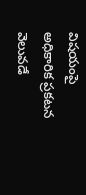విషయంపై అధికారిక ప్రకటన వెలువడే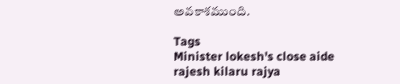అవకాశముంది.

Tags
Minister lokesh's close aide rajesh kilaru rajya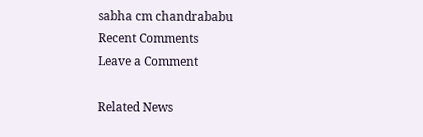sabha cm chandrababu
Recent Comments
Leave a Comment

Related News